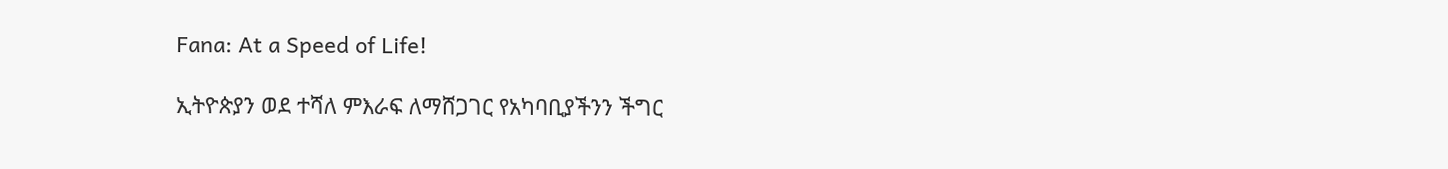Fana: At a Speed of Life!

ኢትዮጵያን ወደ ተሻለ ምእራፍ ለማሸጋገር የአካባቢያችንን ችግር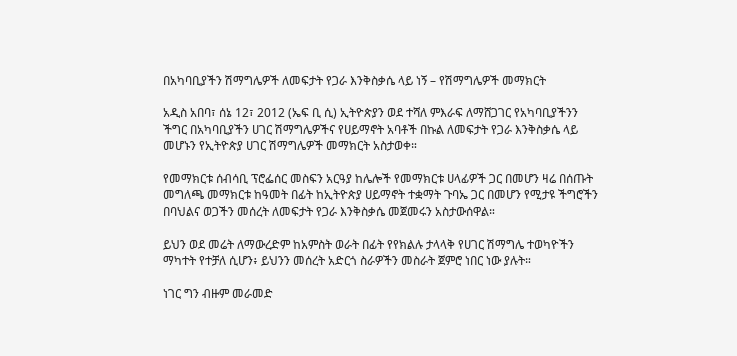በአካባቢያችን ሽማግሌዎች ለመፍታት የጋራ እንቅስቃሴ ላይ ነኝ – የሽማግሌዎች መማክርት

አዲስ አበባ፣ ሰኔ 12፣ 2012 (ኤፍ ቢ ሲ) ኢትዮጵያን ወደ ተሻለ ምእራፍ ለማሸጋገር የአካባቢያችንን ችግር በአካባቢያችን ሀገር ሽማግሌዎችና የሀይማኖት አባቶች በኩል ለመፍታት የጋራ እንቅስቃሴ ላይ መሆኑን የኢትዮጵያ ሀገር ሽማግሌዎች መማክርት አስታወቀ።

የመማክርቱ ሰብሳቢ ፕሮፌሰር መስፍን አርዓያ ከሌሎች የመማክርቱ ሀላፊዎች ጋር በመሆን ዛሬ በሰጡት መግለጫ መማክርቱ ከዓመት በፊት ከኢትዮጵያ ሀይማኖት ተቋማት ጉባኤ ጋር በመሆን የሚታዩ ችግሮችን በባህልና ወጋችን መሰረት ለመፍታት የጋራ እንቅስቃሴ መጀመሩን አስታውሰዋል።

ይህን ወደ መሬት ለማውረድም ከአምስት ወራት በፊት የየክልሉ ታላላቅ የሀገር ሽማግሌ ተወካዮችን ማካተት የተቻለ ሲሆን፥ ይህንን መሰረት አድርጎ ስራዎችን መስራት ጀምሮ ነበር ነው ያሉት።

ነገር ግን ብዙም መራመድ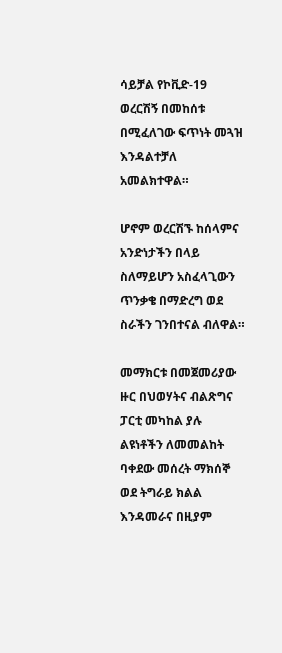ሳይቻል የኮቪድ-19 ወረርሽኝ በመከሰቱ በሚፈለገው ፍጥነት መጓዝ እንዳልተቻለ አመልክተዋል።

ሆኖም ወረርሽኙ ከሰላምና አንድነታችን በላይ ስለማይሆን አስፈላጊውን ጥንቃቄ በማድረግ ወደ ስራችን ገንበተናል ብለዋል።

መማክርቱ በመጀመሪያው ዙር በህወሃትና ብልጽግና ፓርቲ መካከል ያሉ ልዩነቶችን ለመመልከት ባቀደው መሰረት ማክሰኞ ወደ ትግራይ ክልል እንዳመራና በዚያም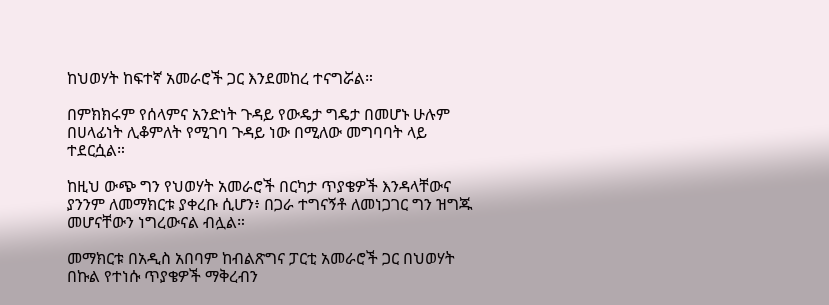ከህወሃት ከፍተኛ አመራሮች ጋር እንደመከረ ተናግሯል።

በምክክሩም የሰላምና አንድነት ጉዳይ የውዴታ ግዴታ በመሆኑ ሁሉም በሀላፊነት ሊቆምለት የሚገባ ጉዳይ ነው በሚለው መግባባት ላይ ተደርሷል።

ከዚህ ውጭ ግን የህወሃት አመራሮች በርካታ ጥያቄዎች እንዳላቸውና ያንንም ለመማክርቱ ያቀረቡ ሲሆን፥ በጋራ ተግናኝቶ ለመነጋገር ግን ዝግጁ መሆናቸውን ነግረውናል ብሏል።

መማክርቱ በአዲስ አበባም ከብልጽግና ፓርቲ አመራሮች ጋር በህወሃት በኩል የተነሱ ጥያቄዎች ማቅረብን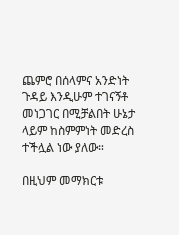ጨምሮ በሰላምና አንድነት ጉዳይ እንዲሁም ተገናኝቶ መነጋገር በሚቻልበት ሁኔታ ላይም ከስምምነት መድረስ ተችሏል ነው ያለው።

በዚህም መማክርቱ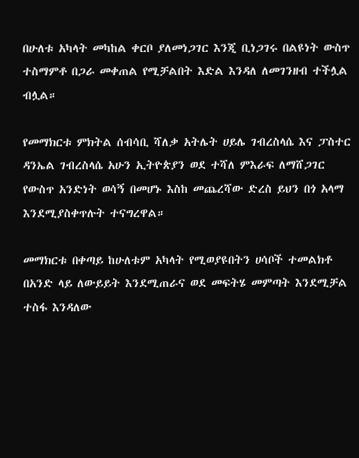በሁለቱ አካላት መካከል ቀርቦ ያለመነጋገር እንጂ ቢነጋገሩ በልዩነት ውስጥ ተስማምቶ በጋራ መቀጠል የሚቻልበት እድል እንዳለ ለመገንዘብ ተችሏል ብሏል።

የመማክርቱ ምክትል ሰብሳቢ ሻለቃ አትሌት ሀይሌ ገብረስላሴ እና ፓስተር ዳንኤል ገብረስላሴ አሁን ኢትዮጵያን ወደ ተሻለ ምእራፍ ለማሸጋገር የውስጥ አንድነት ወሳኝ በመሆኑ እስከ መጨረሻው ድረስ ይህን በጎ አላማ እንደሚያስቀጥሉት ተናግረዋል።

መማክርቱ በቀጣይ ከሁለቱም አካላት የሚወያዩበትን ሀሳቦች ተመልክቶ በአንድ ላይ ለውይይት እንደሚጠራና ወደ መፍትሄ መምጣት እንደሚቻል ተስፋ እንዳለው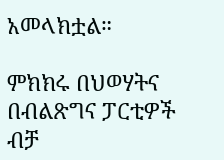አመላክቷል።

ምክክሩ በህወሃትና በብልጽግና ፓርቲዎች ብቻ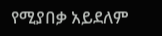የሚያበቃ አይደለም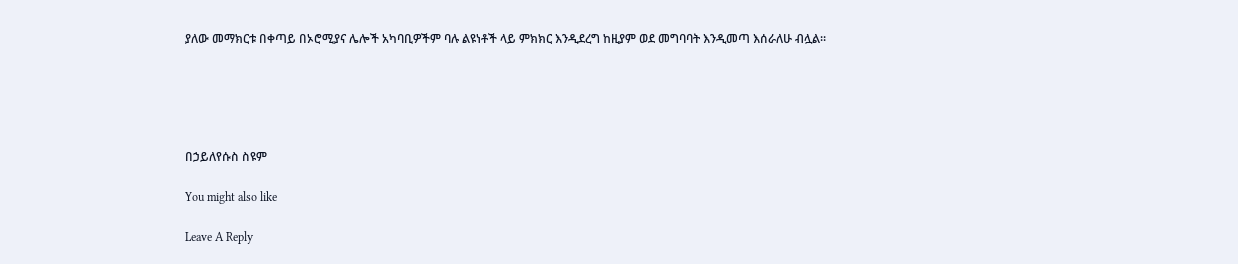ያለው መማክርቱ በቀጣይ በኦሮሚያና ሌሎች አካባቢዎችም ባሉ ልዩነቶች ላይ ምክክር እንዲደረግ ከዚያም ወደ መግባባት እንዲመጣ እሰራለሁ ብሏል።





በኃይለየሱስ ስዩም

You might also like

Leave A Reply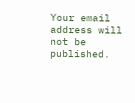Your email address will not be published.